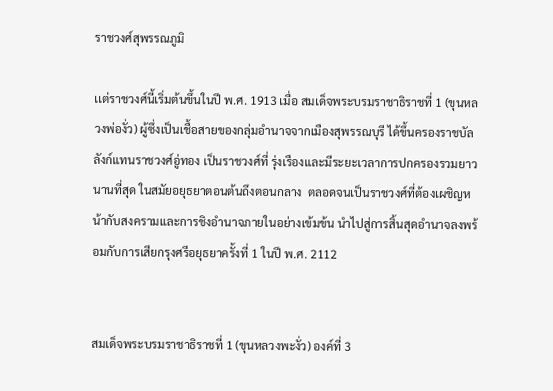ราชวงศ์สุพรรณภูมิ

เเต่ราชวงศ์นี้เริ่มต้นขึ้นในปี พ.ศ. 1913 เมื่อ สมเด็จพระบรมราชาธิราชที่ 1 (ขุนหลวงพ่องั่ว) ผู้ซึ่งเป็นเชื้อสายของกลุ่มอำนาจจากเมืองสุพรรณบุรี ได้ขึ้นครองราชบัลลังก์แทนราชวงศ์อู่ทอง เป็นราชวงศ์ที่ รุ่งเรืองและมีระยะเวลาการปกครองรวมยาวนานที่สุด ในสมัยอยุธยาตอนต้นถึงตอนกลาง  ตลอดจนเป็นราชวงศ์ที่ต้องเผชิญหน้ากับสงครามและการชิงอำนาจภายในอย่างเข้มข้น นำไปสู่การสิ้นสุดอำนาจลงพร้อมกับการเสียกรุงศรีอยุธยาครั้งที่ 1 ในปี พ.ศ. 2112


สมเด็จพระบรมราชาธิราชที่ 1 (ขุนหลวงพะงั่ว) องค์ที่ 3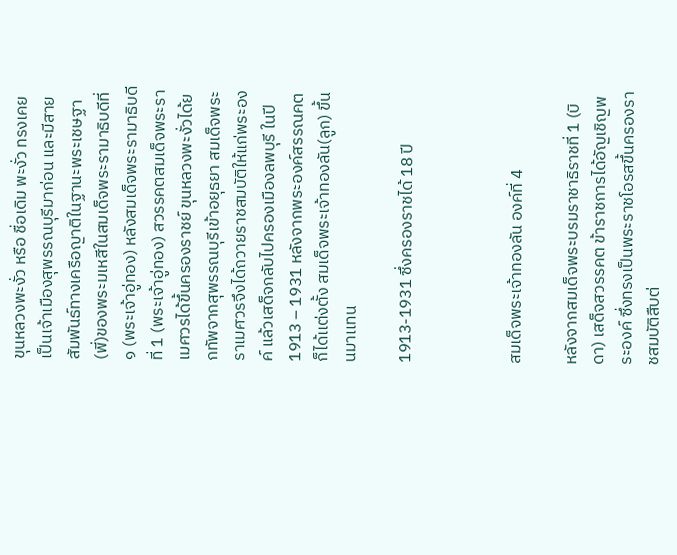ขุนหลวงพะงั่ว หรือ ชื่อเดิม พะงั่ว ทรงเคยเป็นเจ้าเมืองสุพรรณบุรีมาก่อน และมีสายสัมพันธ์ทางเครือญาติในฐานะพระเชษฐา(พี่)ของพระมเหสีในสมเด็จพระรามาธิบดีที่ ๑ (พระเจ้าอู่ทอง) หลังสมเด็จพระรามาธิบดีที่ 1 (พระเจ้าอู่ทอง) สวรรคตสมเด็จพระราเมศวรได้ขึ้นครองราชย์ ขุนหลวงพะงั่วได้ยกทัพจากสุพรรณบุรีเข้าอยุธยา สมเด็จพระราเมศวรจึงได้ถวายราชสมบัติให้แก่พระองค์ แล้วเสด็จกลับไปครองเมืองลพบุรี ในปี 1913 – 1931 หลังจากพระองค์สรรณคตก็ได้เเต่งตั้ง สมเด็จพระเจ้าทองลัน(ลูก) ขึ้นนมาเเทน

1913-1931 ซึ่งครองราชได้ 18 ปี



สมเด็จพระเจ้าทองลัน องค์ที่ 4

หลังจากสมเด็จพระบรมราชาธิราชที่ 1 (บิดา) เสด็จสวรรคต ข้าราชการได้อัญเชิญพระองค์ ซึ่งทรงเป็นพระราชโอรสขึ้นครองราชสมบัติสืบต่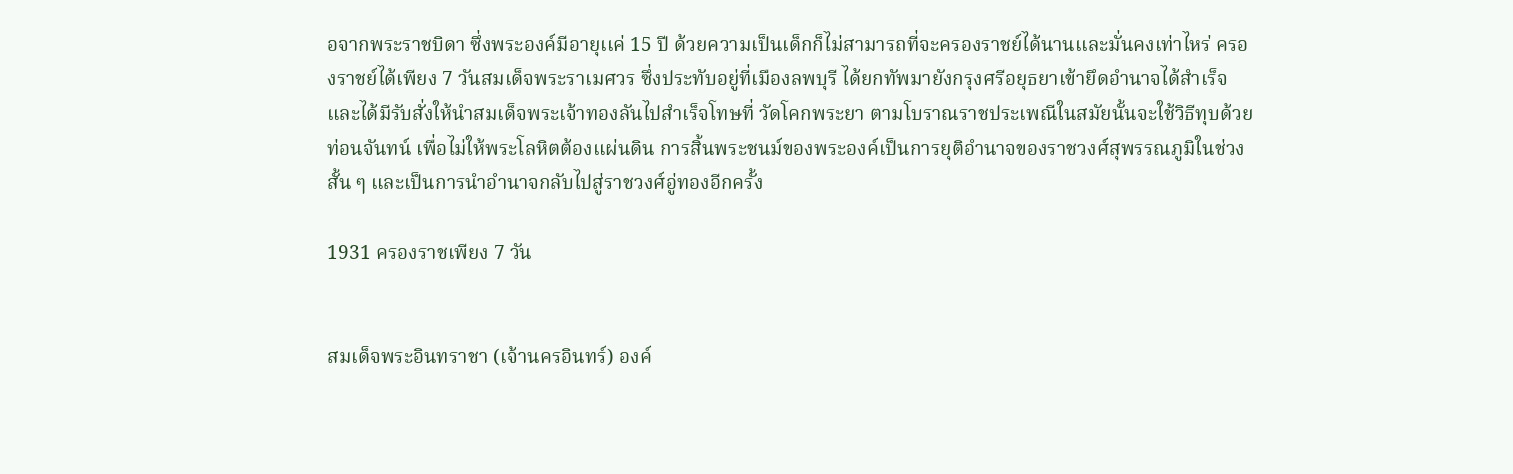อจากพระราชบิดา ซึ่งพระองค์มีอายุเเค่ 15 ปี ด้วยความเป็นเด็กก็ไม่สามารถที่จะครองราชย์ได้นานเเละมั่นคงเท่าไหร่ ครองราชย์ได้เพียง 7 วันสมเด็จพระราเมศวร ซึ่งประทับอยู่ที่เมืองลพบุรี ได้ยกทัพมายังกรุงศรีอยุธยาเข้ายึดอำนาจได้สำเร็จ และได้มีรับสั่งให้นำสมเด็จพระเจ้าทองลันไปสำเร็จโทษที่ วัดโคกพระยา ตามโบราณราชประเพณีในสมัยนั้นจะใช้วิธีทุบด้วย ท่อนจันทน์ เพื่อไม่ให้พระโลหิตต้องแผ่นดิน การสิ้นพระชนม์ของพระองค์เป็นการยุติอำนาจของราชวงศ์สุพรรณภูมิในช่วงสั้น ๆ และเป็นการนำอำนาจกลับไปสู่ราชวงศ์อู่ทองอีกครั้ง

1931 ครองราชเพียง 7 วัน


สมเด็จพระอินทราชา (เจ้านครอินทร์) องค์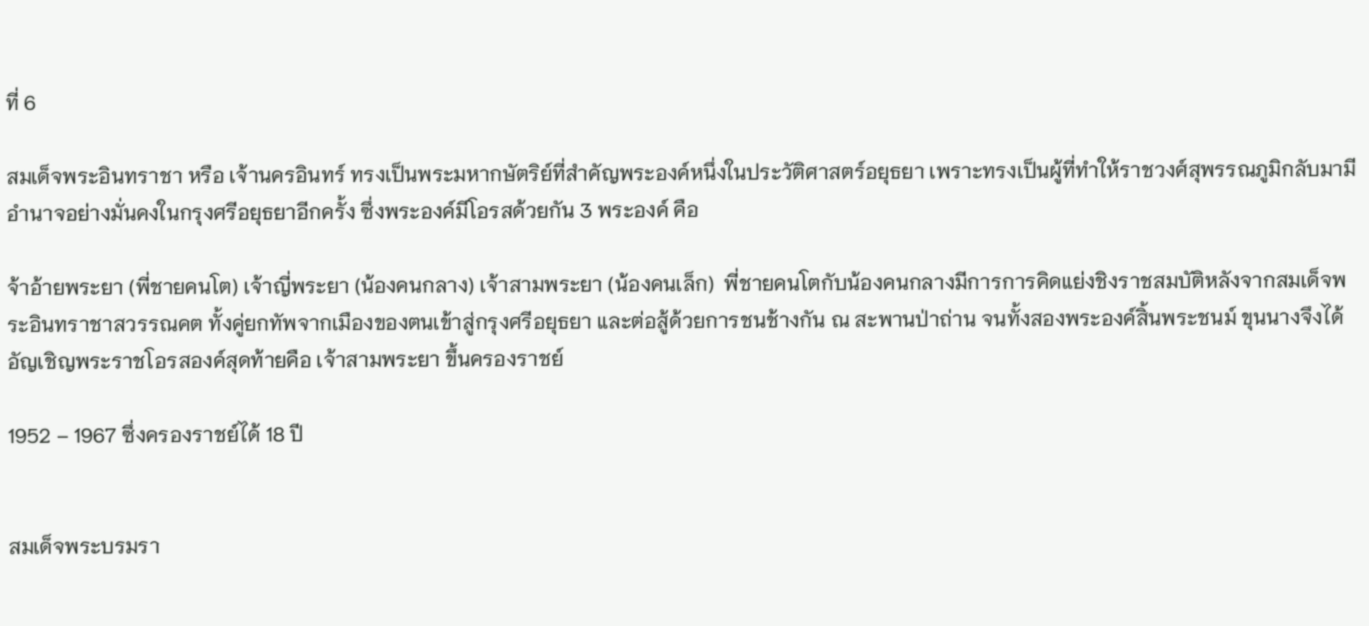ที่ 6

สมเด็จพระอินทราชา หรือ เจ้านครอินทร์ ทรงเป็นพระมหากษัตริย์ที่สำคัญพระองค์หนึ่งในประวัติศาสตร์อยุธยา เพราะทรงเป็นผู้ที่ทำให้ราชวงศ์สุพรรณภูมิกลับมามีอำนาจอย่างมั่นคงในกรุงศรีอยุธยาอีกครั้ง ซึ่งพระองค์มีโอรสด้วยกัน 3 พระองค์ คือ

จ้าอ้ายพระยา (พี่ชายคนโต) เจ้าญี่พระยา (น้องคนกลาง) เจ้าสามพระยา (น้องคนเล็ก)  พี่ชายคนโตกับน้องคนกลางมีการการคิดแย่งชิงราชสมบัติหลังจากสมเด็จพระอินทราชาสวรรณคต ทั้งคู่ยกทัพจากเมืองของตนเข้าสู่กรุงศรีอยุธยา และต่อสู้ด้วยการชนช้างกัน ณ สะพานป่าถ่าน จนทั้งสองพระองค์สิ้นพระชนม์ ขุนนางจึงได้อัญเชิญพระราชโอรสองค์สุดท้ายคือ เจ้าสามพระยา ขึ้นครองราชย์

1952 – 1967 ซึ่งครองราชย์ได้ 18 ปี


สมเด็จพระบรมรา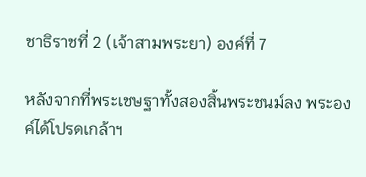ชาธิราชที่ 2 (เจ้าสามพระยา) องค์ที่ 7

หลังจากที่พระเชษฐาทั้งสองสิ้นพระชนม์ลง พระองค์ได้โปรดเกล้าฯ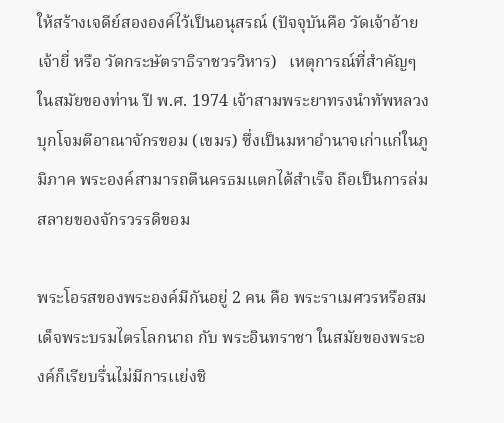ให้สร้างเจดีย์สององค์ไว้เป็นอนุสรณ์ (ปัจจุบันคือ วัดเจ้าอ้ายเจ้ายี่ หรือ วัดกระษัตราธิราชวรวิหาร)   เหตุการณ์ที่สำคัญๆในสมัยของท่าน ปี พ.ศ. 1974 เจ้าสามพระยาทรงนำทัพหลวงบุกโจมตีอาณาจักรขอม (เขมร) ซึ่งเป็นมหาอำนาจเก่าแก่ในภูมิภาค พระองค์สามารถตีนครธมแตกได้สำเร็จ ถือเป็นการล่มสลายของจักรวรรดิขอม

พระโอรสของพระองค์มีกันอยู่ 2 คน คือ พระราเมศวรหรือสมเด็จพระบรมไตรโลกนาถ กับ พระอินทราชา ในสมัยของพระองค์ก็เรียบรื่นไม่มีการเเย่งชิ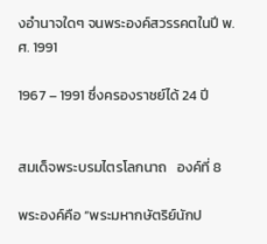งอำนาจใดๆ จนพระองค์สวรรคตในปี พ.ศ. 1991

1967 – 1991 ซึ่งครองราชย์ได้ 24 ปี


สมเด็จพระบรมไตรโลกนาถ   องค์ที่ 8

พระองค์คือ “พระมหากษัตริย์นักป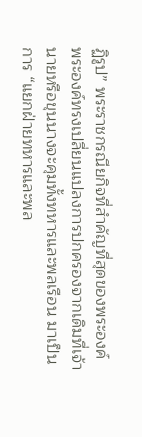ฏิรูป” พระราชกรณียกิจที่สำคัญที่สุดของพระองค์ พระองค์ทรงเปลี่ยนแปลงการปกครองจากเดิมที่เจ้านายหรือขุนนางจะคุมทั้งทหารและพลเรือน มาเป็นการ “แยกฝ่ายทหารและพล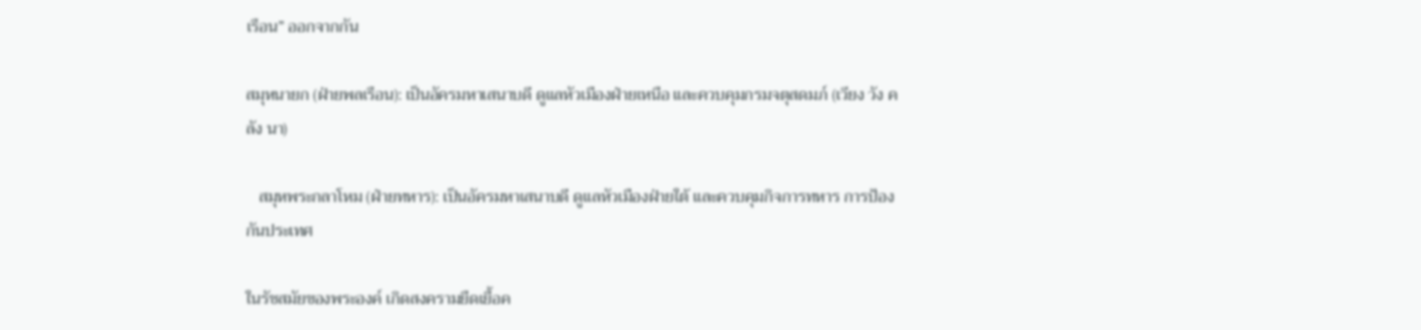เรือน” ออกจากกัน

สมุหนายก (ฝ่ายพลเรือน): เป็นอัครมหาเสนาบดี ดูแลหัวเมืองฝ่ายเหนือ และควบคุมกรมจตุสดมภ์ (เวียง วัง คลัง นา)

   สมุหพระกลาโหม (ฝ่ายทหาร): เป็นอัครมหาเสนาบดี ดูแลหัวเมืองฝ่ายใต้ และควบคุมกิจการทหาร การป้องกันประเทศ

ในรัชสมัยของพระองค์ เกิดสงครามยืดเยื้อค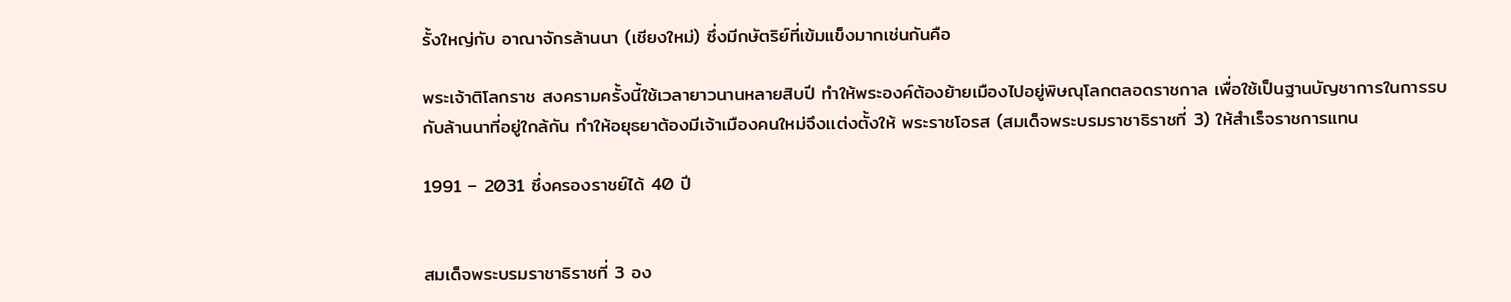รั้งใหญ่กับ อาณาจักรล้านนา (เชียงใหม่) ซึ่งมีกษัตริย์ที่เข้มแข็งมากเช่นกันคือ

พระเจ้าติโลกราช สงครามครั้งนี้ใช้เวลายาวนานหลายสิบปี ทำให้พระองค์ต้องย้ายเมืองไปอยู่พิษณุโลกตลอดราชกาล เพื่อใช้เป็นฐานบัญชาการในการรบกับล้านนาที่อยู่ใกล้กัน ทำให้อยุธยาต้องมีเจ้าเมืองคนใหม่จึงเเต่งตั้งให้ พระราชโอรส (สมเด็จพระบรมราชาธิราชที่ 3) ให้สำเร็จราชการแทน

1991 – 2031 ซึ่งครองราชย์ได้ 40 ปี


สมเด็จพระบรมราชาธิราชที่ 3 อง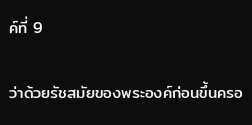ค์ที่ 9

ว่าด้วยรัชสมัยของพระองค์ก่อนขึ้นครอ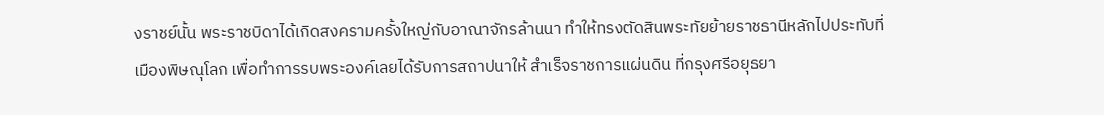งราชย์นั้น พระราชบิดาได้เกิดสงครามครั้งใหญ่กับอาณาจักรล้านนา ทำให้ทรงตัดสินพระทัยย้ายราชธานีหลักไปประทับที่เมืองพิษณุโลก เพื่อทำการรบพระองค์เลยได้รับการสถาปนาให้ สำเร็จราชการแผ่นดิน ที่กรุงศรีอยุธยา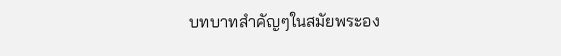บทบาทสำคัญๆในสมัยพระอง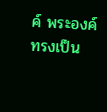ค์ พระองค์ทรงเป็น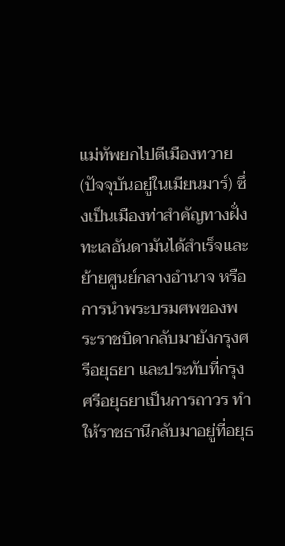แม่ทัพยกไปตีเมืองทวาย (ปัจจุบันอยู่ในเมียนมาร์) ซึ่งเป็นเมืองท่าสำคัญทางฝั่งทะเลอันดามันได้สำเร็จเเละย้ายศูนย์กลางอำนาจ หรือ การนำพระบรมศพของพระราชบิดากลับมายังกรุงศรีอยุธยา และประทับที่กรุงศรีอยุธยาเป็นการถาวร ทำให้ราชธานีกลับมาอยู่ที่อยุธ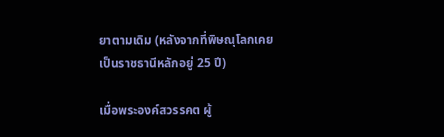ยาตามเดิม (หลังจากที่พิษณุโลกเคยเป็นราชธานีหลักอยู่ 25 ปี)

เมื่อพระองค์สวรรคต ผู้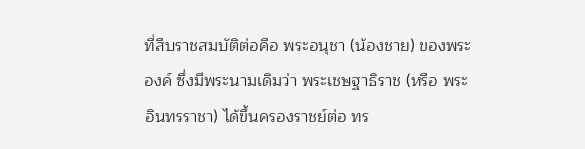ที่สืบราชสมบัติต่อคือ พระอนุชา (น้องชาย) ของพระองค์ ซึ่งมีพระนามเดิมว่า พระเชษฐาธิราช (หรือ พระอินทรราชา) ได้ขึ้นครองราชย์ต่อ ทร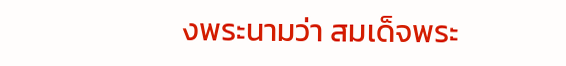งพระนามว่า สมเด็จพระ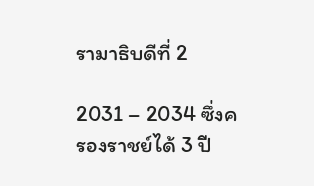รามาธิบดีที่ 2

2031 – 2034 ซึ่งครองราชย์ได้ 3 ปี